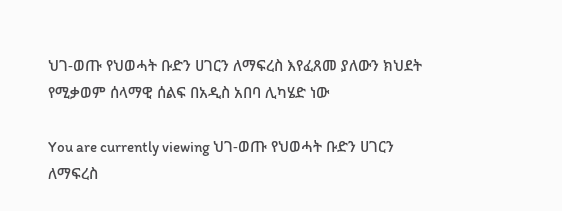ህገ-ወጡ የህወሓት ቡድን ሀገርን ለማፍረስ እየፈጸመ ያለውን ክህደት የሚቃወም ሰላማዊ ሰልፍ በአዲስ አበባ ሊካሄድ ነው

You are currently viewing ህገ-ወጡ የህወሓት ቡድን ሀገርን ለማፍረስ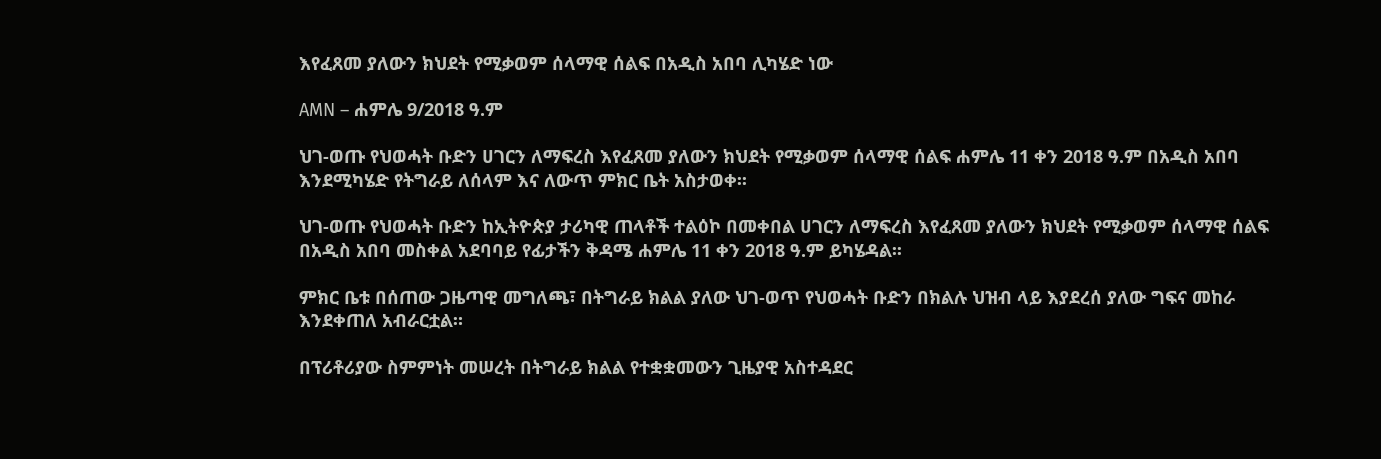እየፈጸመ ያለውን ክህደት የሚቃወም ሰላማዊ ሰልፍ በአዲስ አበባ ሊካሄድ ነው

AMN – ሐምሌ 9/2018 ዓ.ም

ህገ-ወጡ የህወሓት ቡድን ሀገርን ለማፍረስ እየፈጸመ ያለውን ክህደት የሚቃወም ሰላማዊ ሰልፍ ሐምሌ 11 ቀን 2018 ዓ.ም በአዲስ አበባ እንደሚካሄድ የትግራይ ለሰላም እና ለውጥ ምክር ቤት አስታወቀ፡፡

ህገ-ወጡ የህወሓት ቡድን ከኢትዮጵያ ታሪካዊ ጠላቶች ተልዕኮ በመቀበል ሀገርን ለማፍረስ እየፈጸመ ያለውን ክህደት የሚቃወም ሰላማዊ ሰልፍ በአዲስ አበባ መስቀል አደባባይ የፊታችን ቅዳሜ ሐምሌ 11 ቀን 2018 ዓ.ም ይካሄዳል፡፡

ምክር ቤቱ በሰጠው ጋዜጣዊ መግለጫ፣ በትግራይ ክልል ያለው ህገ-ወጥ የህወሓት ቡድን በክልሉ ህዝብ ላይ እያደረሰ ያለው ግፍና መከራ እንደቀጠለ አብራርቷል።

በፕሪቶሪያው ስምምነት መሠረት በትግራይ ክልል የተቋቋመውን ጊዜያዊ አስተዳደር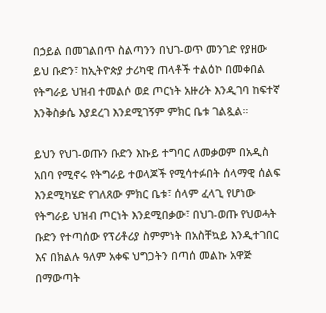በኃይል በመገልበጥ ስልጣንን በህገ-ወጥ መንገድ የያዘው ይህ ቡድን፣ ከኢትዮጵያ ታሪካዊ ጠላቶች ተልዕኮ በመቀበል የትግራይ ህዝብ ተመልሶ ወደ ጦርነት አዙሪት እንዲገባ ከፍተኛ እንቅስቃሴ እያደረገ እንደሚገኝም ምክር ቤቱ ገልጿል።

ይህን የህገ-ወጡን ቡድን እኩይ ተግባር ለመቃወም በአዲስ አበባ የሚኖሩ የትግራይ ተወላጆች የሚሳተፉበት ሰላማዊ ሰልፍ እንደሚካሄድ የገለጸው ምክር ቤቱ፣ ሰላም ፈላጊ የሆነው የትግራይ ህዝብ ጦርነት እንደሚበቃው፣ በህገ-ወጡ የህወሓት ቡድን የተጣሰው የፕሪቶሪያ ስምምነት በአስቸኳይ እንዲተገበር እና በክልሉ ዓለም አቀፍ ህግጋትን በጣሰ መልኩ አዋጅ በማውጣት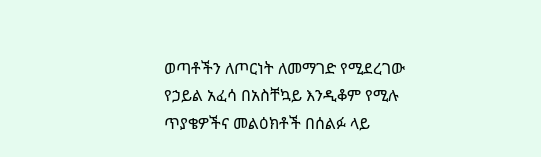ወጣቶችን ለጦርነት ለመማገድ የሚደረገው የኃይል አፈሳ በአስቸኳይ እንዲቆም የሚሉ ጥያቄዎችና መልዕክቶች በሰልፉ ላይ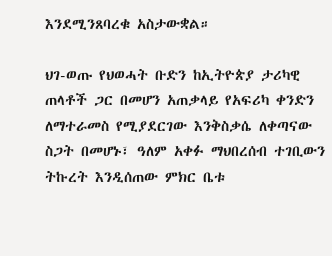እንደሚንጸባረቁ አስታውቋል።

ህገ-ወጡ የህወሓት ቡድን ከኢትዮጵያ ታሪካዊ ጠላቶች ጋር በመሆን አጠቃላይ የአፍሪካ ቀንድን ለማተራመስ የሚያደርገው እንቅስቃሴ ለቀጣናው ስጋት በመሆኑ፣ ዓለም አቀፉ ማህበረሰብ ተገቢውን ትኩረት እንዲሰጠው ምክር ቤቱ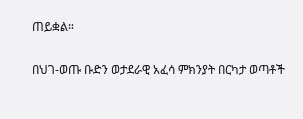ጠይቋል።

በህገ-ወጡ ቡድን ወታደራዊ አፈሳ ምክንያት በርካታ ወጣቶች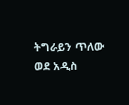ትግራይን ጥለው ወደ አዲስ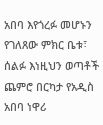አበባ እየጎረፉ መሆኑን የገለጸው ምክር ቤቱ፣ ሰልፉ እነዚህን ወጣቶች ጨምሮ በርካታ የአዲስ አበባ ነዋሪ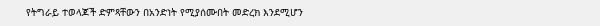የትግራይ ተወላጆች ድምጻቸውን በአንድነት የሚያሰሙበት መድረክ እንደሚሆን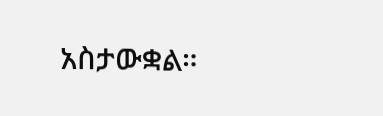አስታውቋል።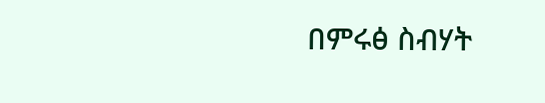በምሩፅ ስብሃት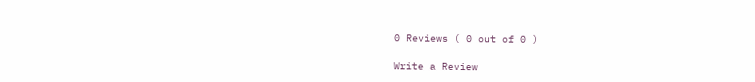0 Reviews ( 0 out of 0 )

Write a Review